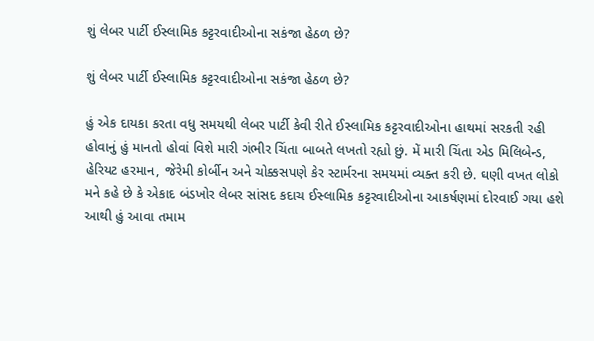શું લેબર પાર્ટી ઈસ્લામિક કટ્ટરવાદીઓના સકંજા હેઠળ છે?

શું લેબર પાર્ટી ઈસ્લામિક કટ્ટરવાદીઓના સકંજા હેઠળ છે?

હું એક દાયકા કરતા વધુ સમયથી લેબર પાર્ટી કેવી રીતે ઈસ્લામિક કટ્ટરવાદીઓના હાથમાં સરકતી રહી હોવાનું હું માનતો હોવાં વિશે મારી ગંભીર ચિંતા બાબતે લખતો રહ્યો છું. મેં મારી ચિંતા એડ મિલિબેન્ડ, હેરિયટ હરમાન, જેરેમી કોર્બીન અને ચોક્કસપણે કેર સ્ટાર્મરના સમયમાં વ્યક્ત કરી છે. ઘણી વખત લોકો મને કહે છે કે એકાદ બંડખોર લેબર સાંસદ કદાચ ઈસ્લામિક કટ્ટરવાદીઓના આકર્ષણમાં દોરવાઈ ગયા હશે આથી હું આવા તમામ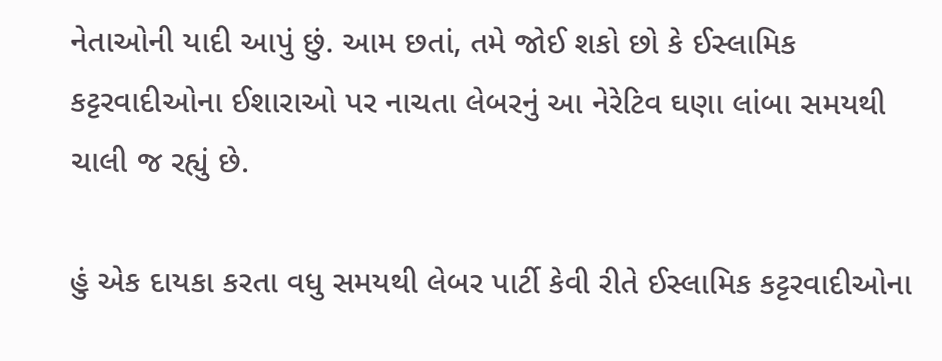નેતાઓની યાદી આપું છું. આમ છતાં, તમે જોઈ શકો છો કે ઈસ્લામિક કટ્ટરવાદીઓના ઈશારાઓ પર નાચતા લેબરનું આ નેરેટિવ ઘણા લાંબા સમયથી ચાલી જ રહ્યું છે.

હું એક દાયકા કરતા વધુ સમયથી લેબર પાર્ટી કેવી રીતે ઈસ્લામિક કટ્ટરવાદીઓના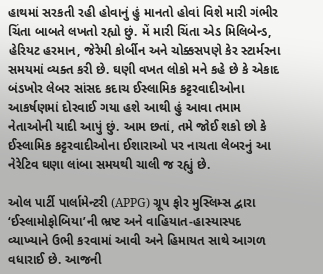હાથમાં સરકતી રહી હોવાનું હું માનતો હોવાં વિશે મારી ગંભીર ચિંતા બાબતે લખતો રહ્યો છું. મેં મારી ચિંતા એડ મિલિબેન્ડ, હેરિયટ હરમાન, જેરેમી કોર્બીન અને ચોક્કસપણે કેર સ્ટાર્મરના સમયમાં વ્યક્ત કરી છે. ઘણી વખત લોકો મને કહે છે કે એકાદ બંડખોર લેબર સાંસદ કદાચ ઈસ્લામિક કટ્ટરવાદીઓના આકર્ષણમાં દોરવાઈ ગયા હશે આથી હું આવા તમામ નેતાઓની યાદી આપું છું. આમ છતાં, તમે જોઈ શકો છો કે ઈસ્લામિક કટ્ટરવાદીઓના ઈશારાઓ પર નાચતા લેબરનું આ નેરેટિવ ઘણા લાંબા સમયથી ચાલી જ રહ્યું છે.

ઓલ પાર્ટી પાર્લામેન્ટરી (APPG) ગ્રૂપ ફોર મુસ્લિમ્સ દ્વારા ‘ઈસ્લામોફોબિયા’ની ભ્રષ્ટ અને વાહિયાત-હાસ્યાસ્પદ વ્યાખ્યાને ઉભી કરવામાં આવી અને હિમાયત સાથે આગળ વધારાઈ છે. આજની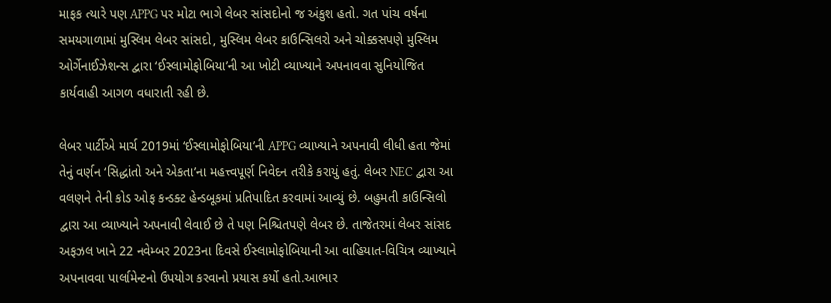માફક ત્યારે પણ APPG પર મોટા ભાગે લેબર સાંસદોનો જ અંકુશ હતો. ગત પાંચ વર્ષના સમયગાળામાં મુસ્લિમ લેબર સાંસદો, મુસ્લિમ લેબર કાઉન્સિલરો અને ચોક્કસપણે મુસ્લિમ ઓર્ગેનાઈઝેશન્સ દ્વારા ‘ઈસ્લામોફોબિયા’ની આ ખોટી વ્યાખ્યાને અપનાવવા સુનિયોજિત કાર્યવાહી આગળ વધારાતી રહી છે.

લેબર પાર્ટીએ માર્ચ 2019માં ‘ઈસ્લામોફોબિયા’ની APPG વ્યાખ્યાને અપનાવી લીધી હતા જેમાં તેનું વર્ણન ‘સિદ્ધાંતો અને એકતા’ના મહત્ત્વપૂર્ણ નિવેદન તરીકે કરાયું હતું. લેબર NEC દ્વારા આ વલણને તેની કોડ ઓફ કન્ડક્ટ હેન્ડબૂકમાં પ્રતિપાદિત કરવામાં આવ્યું છે. બહુમતી કાઉન્સિલો દ્વારા આ વ્યાખ્યાને અપનાવી લેવાઈ છે તે પણ નિશ્ચિતપણે લેબર છે. તાજેતરમાં લેબર સાંસદ અફઝલ ખાને 22 નવેમ્બર 2023ના દિવસે ઈસ્લામોફોબિયાની આ વાહિયાત-વિચિત્ર વ્યાખ્યાને અપનાવવા પાર્લામેન્ટનો ઉપયોગ કરવાનો પ્રયાસ કર્યો હતો.આભાર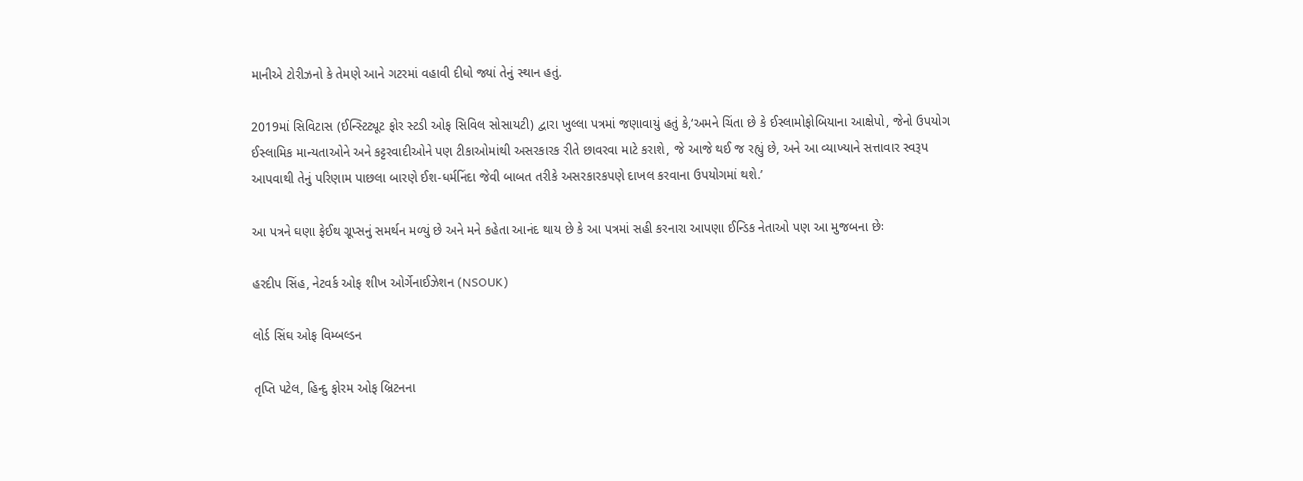માનીએ ટોરીઝનો કે તેમણે આને ગટરમાં વહાવી દીધો જ્યાં તેનું સ્થાન હતું.

2019માં સિવિટાસ (ઈન્સ્ટિટ્યૂટ ફોર સ્ટડી ઓફ સિવિલ સોસાયટી) દ્વારા ખુલ્લા પત્રમાં જણાવાયું હતું કે,‘અમને ચિંતા છે કે ઈસ્લામોફોબિયાના આક્ષેપો, જેનો ઉપયોગ ઈસ્લામિક માન્યતાઓને અને કટ્ટરવાદીઓને પણ ટીકાઓમાંથી અસરકારક રીતે છાવરવા માટે કરાશે, જે આજે થઈ જ રહ્યું છે, અને આ વ્યાખ્યાને સત્તાવાર સ્વરૂપ આપવાથી તેનું પરિણામ પાછલા બારણે ઈશ-ધર્મનિંદા જેવી બાબત તરીકે અસરકારકપણે દાખલ કરવાના ઉપયોગમાં થશે.’

આ પત્રને ઘણા ફેઈથ ગ્રૂપ્સનું સમર્થન મળ્યું છે અને મને કહેતા આનંદ થાય છે કે આ પત્રમાં સહી કરનારા આપણા ઈન્ડિક નેતાઓ પણ આ મુજબના છેઃ

હરદીપ સિંહ, નેટવર્ક ઓફ શીખ ઓર્ગેનાઈઝેશન (NSOUK)

લોર્ડ સિંઘ ઓફ વિમ્બલ્ડન

તૃપ્તિ પટેલ, હિન્દુ ફોરમ ઓફ બ્રિટનના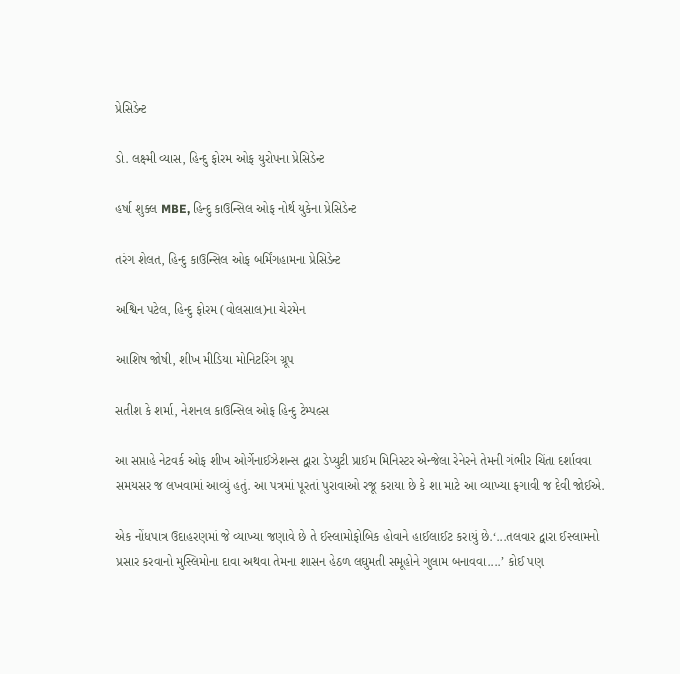પ્રેસિડેન્ટ

ડો. લક્ષ્મી વ્યાસ, હિન્દુ ફોરમ ઓફ યુરોપના પ્રેસિડેન્ટ

હર્ષા શુક્લ MBE, હિન્દુ કાઉન્સિલ ઓફ નોર્થ યુકેના પ્રેસિડેન્ટ

તરંગ શેલત, હિન્દુ કાઉન્સિલ ઓફ બર્મિંગહામના પ્રેસિડેન્ટ

અશ્વિન પટેલ, હિન્દુ ફોરમ (વોલસાલ)ના ચેરમેન

આશિષ જોષી, શીખ મીડિયા મોનિટરિંગ ગ્રૂપ

સતીશ કે શર્મા, નેશનલ કાઉન્સિલ ઓફ હિન્દુ ટેમ્પલ્સ

આ સપ્તાહે નેટવર્ક ઓફ શીખ ઓર્ગેનાઈઝેશન્સ દ્વારા ડેપ્યુટી પ્રાઈમ મિનિસ્ટર એન્જેલા રેનેરને તેમની ગંભીર ચિંતા દર્શાવવા સમયસર જ લખવામાં આવ્યું હતું. આ પત્રમાં પૂરતાં પુરાવાઓ રજૂ કરાયા છે કે શા માટે આ વ્યાખ્યા ફગાવી જ દેવી જોઈએ.

એક નોંધપાત્ર ઉદાહરણમાં જે વ્યાખ્યા જણાવે છે તે ઈસ્લામોફોબિક હોવાને હાઈલાઈટ કરાયું છે.‘...તલવાર દ્વારા ઈસ્લામનો પ્રસાર કરવાનો મુસ્લિમોના દાવા અથવા તેમના શાસન હેઠળ લઘુમતી સમૂહોને ગુલામ બનાવવા....’ કોઈ પણ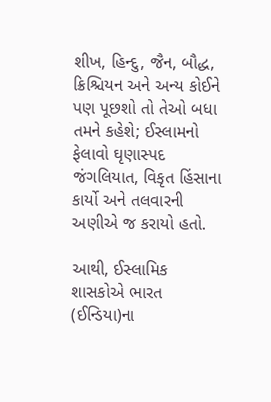શીખ, હિન્દુ, જૈન, બૌદ્ધ, ક્રિશ્ચિયન અને અન્ય કોઈને પણ પૂછશો તો તેઓ બધા તમને કહેશે; ઈસ્લામનો ફેલાવો ઘૃણાસ્પદ જંગલિયાત, વિકૃત હિંસાના કાર્યો અને તલવારની અણીએ જ કરાયો હતો.

આથી, ઈસ્લામિક શાસકોએ ભારત (ઈન્ડિયા)ના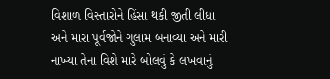વિશાળ વિસ્તારોને હિંસા થકી જીતી લીધા અને મારા પૂર્વજોને ગુલામ બનાવ્યા અને મારી નાખ્યા તેના વિશે મારે બોલવું કે લખવાનું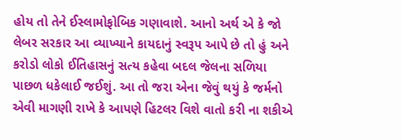હોય તો તેને ઈસ્લામોફોબિક ગણાવાશે. આનો અર્થ એ કે જો લેબર સરકાર આ વ્યાખ્યાને કાયદાનું સ્વરૂપ આપે છે તો હું અને કરોડો લોકો ઈતિહાસનું સત્ય કહેવા બદલ જેલના સળિયા પાછળ ધકેલાઈ જઈશું. આ તો જરા એના જેવું થયું કે જર્મનો એવી માગણી રાખે કે આપણે હિટલર વિશે વાતો કરી ના શકીએ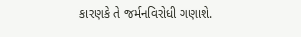કારણકે તે જર્મનવિરોધી ગણાશે.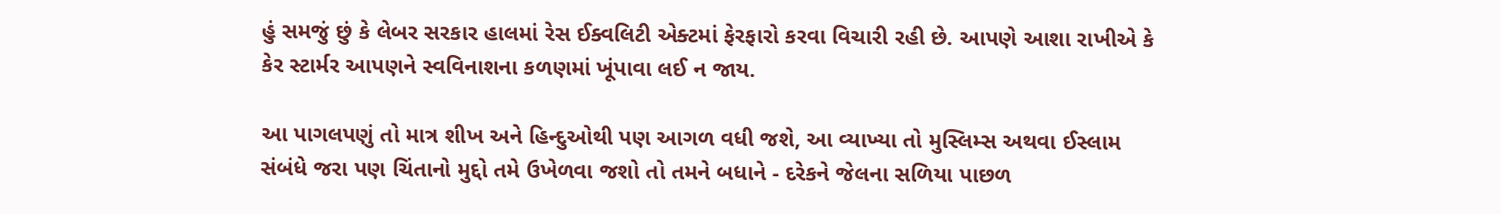હું સમજું છું કે લેબર સરકાર હાલમાં રેસ ઈક્વલિટી એક્ટમાં ફેરફારો કરવા વિચારી રહી છે. આપણે આશા રાખીએ કે કેર સ્ટાર્મર આપણને સ્વવિનાશના કળણમાં ખૂંપાવા લઈ ન જાય.

આ પાગલપણું તો માત્ર શીખ અને હિન્દુઓથી પણ આગળ વધી જશે, આ વ્યાખ્યા તો મુસ્લિમ્સ અથવા ઈસ્લામ સંબંધે જરા પણ ચિંતાનો મુદ્દો તમે ઉખેળવા જશો તો તમને બધાને - દરેકને જેલના સળિયા પાછળ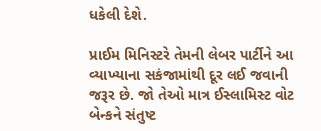ધકેલી દેશે.

પ્રાઈમ મિનિસ્ટરે તેમની લેબર પાર્ટીને આ વ્યાખ્યાના સકંજામાંથી દૂર લઈ જવાની જરૂર છે. જો તેઓ માત્ર ઈસ્લામિસ્ટ વોટ બેન્કને સંતુષ્ટ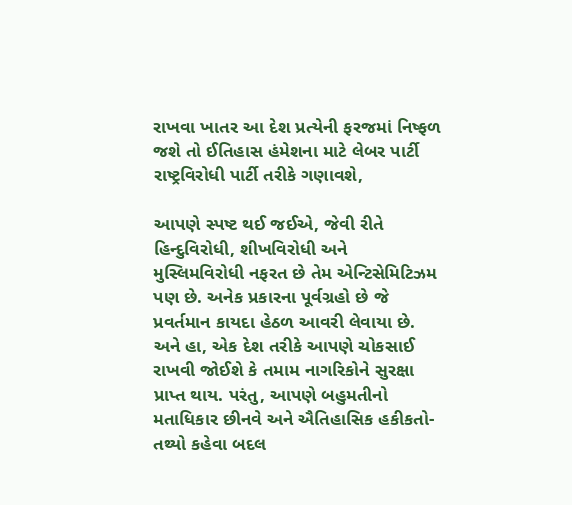રાખવા ખાતર આ દેશ પ્રત્યેની ફરજમાં નિષ્ફળ જશે તો ઈતિહાસ હંમેશના માટે લેબર પાર્ટી રાષ્ટ્રવિરોધી પાર્ટી તરીકે ગણાવશે,

આપણે સ્પષ્ટ થઈ જઈએ, જેવી રીતે હિન્દુવિરોધી, શીખવિરોધી અને મુસ્લિમવિરોધી નફરત છે તેમ એન્ટિસેમિટિઝમ પણ છે. અનેક પ્રકારના પૂર્વગ્રહો છે જે પ્રવર્તમાન કાયદા હેઠળ આવરી લેવાયા છે. અને હા, એક દેશ તરીકે આપણે ચોકસાઈ રાખવી જોઈશે કે તમામ નાગરિકોને સુરક્ષા પ્રાપ્ત થાય. પરંતુ, આપણે બહુમતીનો મતાધિકાર છીનવે અને ઐતિહાસિક હકીકતો-તથ્યો કહેવા બદલ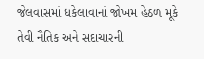જેલવાસમાં ધકેલાવાનાં જોખમ હેઠળ મૂકે તેવી નૈતિક અને સદાચારની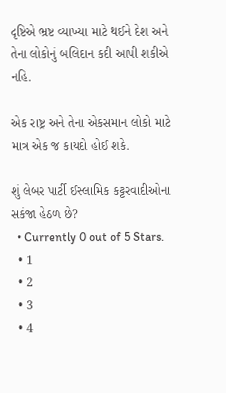દૃષ્ટિએ ભ્રષ્ટ વ્યાખ્યા માટે થઈને દેશ અને તેના લોકોનું બલિદાન કદી આપી શકીએ નહિ.

એક રાષ્ટ્ર અને તેના એકસમાન લોકો માટે માત્ર એક જ કાયદો હોઈ શકે.

શું લેબર પાર્ટી ઈસ્લામિક કટ્ટરવાદીઓના સકંજા હેઠળ છે?
  • Currently 0 out of 5 Stars.
  • 1
  • 2
  • 3
  • 4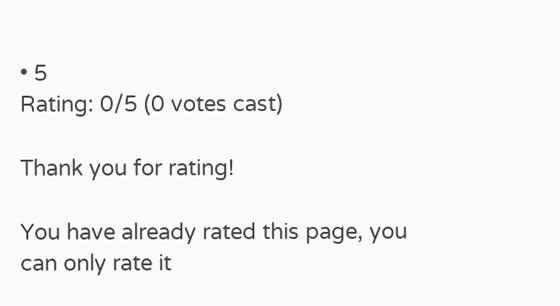• 5
Rating: 0/5 (0 votes cast)

Thank you for rating!

You have already rated this page, you can only rate it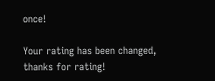once!

Your rating has been changed, thanks for rating!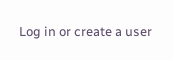Log in or create a user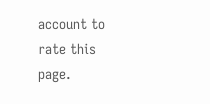account to rate this page.